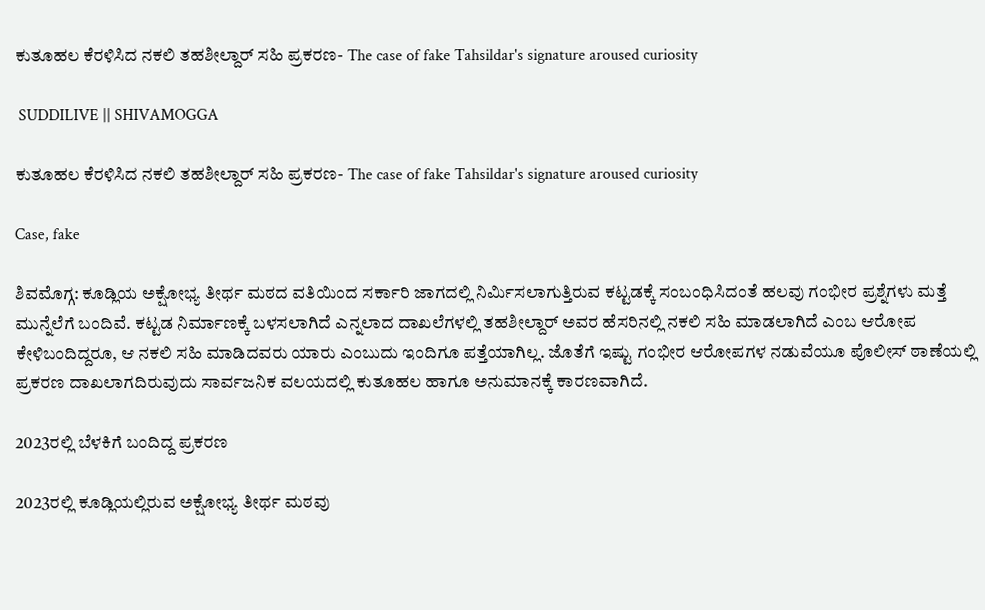ಕುತೂಹಲ ಕೆರಳಿಸಿದ ನಕಲಿ ತಹಶೀಲ್ದಾರ್ ಸಹಿ ಪ್ರಕರಣ- The case of fake Tahsildar's signature aroused curiosity

 SUDDILIVE || SHIVAMOGGA

ಕುತೂಹಲ ಕೆರಳಿಸಿದ ನಕಲಿ ತಹಶೀಲ್ದಾರ್ ಸಹಿ ಪ್ರಕರಣ- The case of fake Tahsildar's signature aroused curiosity

Case, fake

ಶಿವಮೊಗ್ಗ: ಕೂಡ್ಲಿಯ ಅಕ್ಷೋಭ್ಯ ತೀರ್ಥ ಮಠದ ವತಿಯಿಂದ ಸರ್ಕಾರಿ ಜಾಗದಲ್ಲಿ ನಿರ್ಮಿಸಲಾಗುತ್ತಿರುವ ಕಟ್ಟಡಕ್ಕೆ ಸಂಬಂಧಿಸಿದಂತೆ ಹಲವು ಗಂಭೀರ ಪ್ರಶ್ನೆಗಳು ಮತ್ತೆ ಮುನ್ನೆಲೆಗೆ ಬಂದಿವೆ. ಕಟ್ಟಡ ನಿರ್ಮಾಣಕ್ಕೆ ಬಳಸಲಾಗಿದೆ ಎನ್ನಲಾದ ದಾಖಲೆಗಳಲ್ಲಿ ತಹಶೀಲ್ದಾರ್ ಅವರ ಹೆಸರಿನಲ್ಲಿ ನಕಲಿ ಸಹಿ ಮಾಡಲಾಗಿದೆ ಎಂಬ ಆರೋಪ ಕೇಳಿಬಂದಿದ್ದರೂ, ಆ ನಕಲಿ ಸಹಿ ಮಾಡಿದವರು ಯಾರು ಎಂಬುದು ಇಂದಿಗೂ ಪತ್ತೆಯಾಗಿಲ್ಲ. ಜೊತೆಗೆ ಇಷ್ಟು ಗಂಭೀರ ಆರೋಪಗಳ ನಡುವೆಯೂ ಪೊಲೀಸ್ ಠಾಣೆಯಲ್ಲಿ ಪ್ರಕರಣ ದಾಖಲಾಗದಿರುವುದು ಸಾರ್ವಜನಿಕ ವಲಯದಲ್ಲಿ ಕುತೂಹಲ ಹಾಗೂ ಅನುಮಾನಕ್ಕೆ ಕಾರಣವಾಗಿದೆ.

2023ರಲ್ಲಿ ಬೆಳಕಿಗೆ ಬಂದಿದ್ದ ಪ್ರಕರಣ

2023ರಲ್ಲಿ ಕೂಡ್ಲಿಯಲ್ಲಿರುವ ಅಕ್ಷೋಭ್ಯ ತೀರ್ಥ ಮಠವು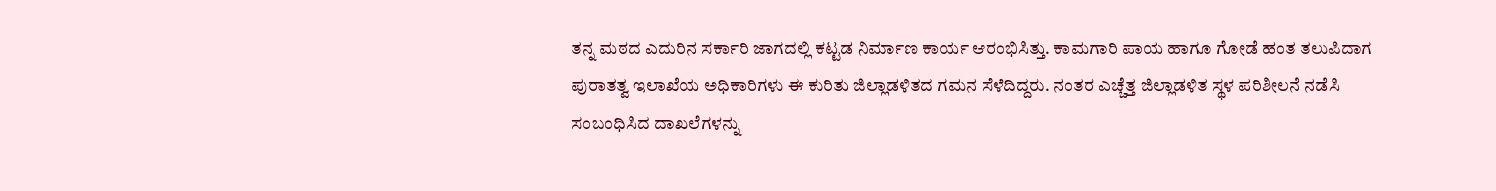ತನ್ನ ಮಠದ ಎದುರಿನ ಸರ್ಕಾರಿ ಜಾಗದಲ್ಲಿ ಕಟ್ಟಡ ನಿರ್ಮಾಣ ಕಾರ್ಯ ಆರಂಭಿಸಿತ್ತು. ಕಾಮಗಾರಿ ಪಾಯ ಹಾಗೂ ಗೋಡೆ ಹಂತ ತಲುಪಿದಾಗ ಪುರಾತತ್ವ ಇಲಾಖೆಯ ಅಧಿಕಾರಿಗಳು ಈ ಕುರಿತು ಜಿಲ್ಲಾಡಳಿತದ ಗಮನ ಸೆಳೆದಿದ್ದರು. ನಂತರ ಎಚ್ಚೆತ್ತ ಜಿಲ್ಲಾಡಳಿತ ಸ್ಥಳ ಪರಿಶೀಲನೆ ನಡೆಸಿ ಸಂಬಂಧಿಸಿದ ದಾಖಲೆಗಳನ್ನು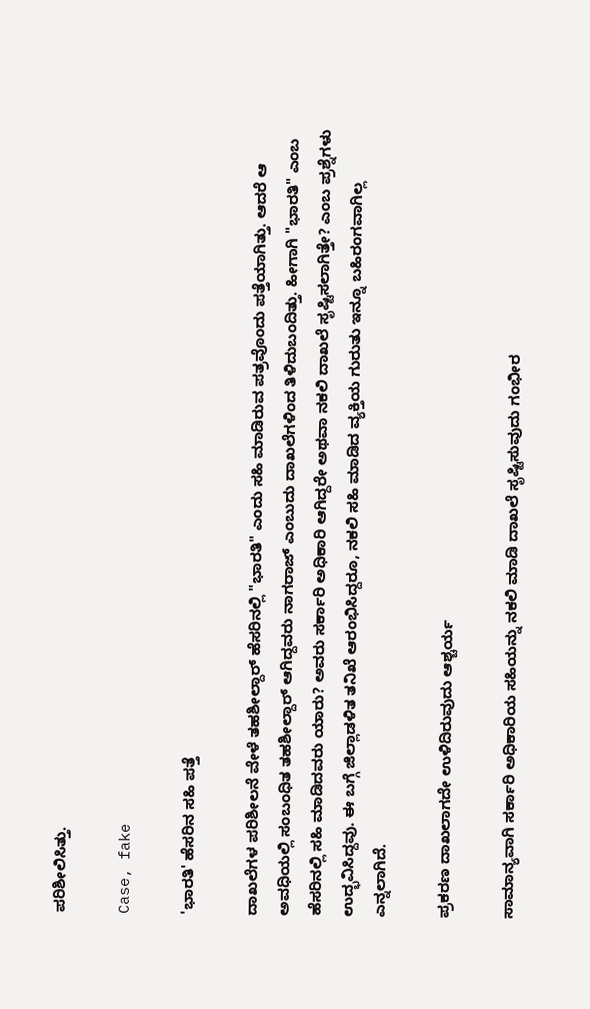ಪರಿಶೀಲಿಸಿತ್ತು.

Case, fake

'ಭಾರತಿ' ಹೆಸರಿನ ಸಹಿ ಪತ್ತೆ

ದಾಖಲೆಗಳ ಪರಿಶೀಲನೆ ವೇಳೆ ತಹಶೀಲ್ದಾರ್ ಹೆಸರಿನಲ್ಲಿ "ಭಾರತಿ" ಎಂದು ಸಹಿ ಮಾಡಿರುವ ಪತ್ರವೊಂದು ಪತ್ತೆಯಾಗಿತ್ತು. ಆದರೆ ಆ ಅವಧಿಯಲ್ಲಿ ಸಂಬಂಧಿತ ತಹಶೀಲ್ದಾರ್ ಆಗಿದ್ದವರು ನಾಗರಾಜ್ ಎಂಬುದು ದಾಖಲೆಗಳಿಂದ ತಿಳಿದುಬಂದಿತ್ತು. ಹೀಗಾಗಿ "ಭಾರತಿ" ಎಂಬ ಹೆಸರಿನಲ್ಲಿ ಸಹಿ ಮಾಡಿದವರು ಯಾರು? ಅವರು ಸರ್ಕಾರಿ ಅಧಿಕಾರಿ ಆಗಿದ್ದರೇ ಅಥವಾ ನಕಲಿ ದಾಖಲೆ ಸೃಷ್ಟಿಸಲಾಗಿತ್ತೇ? ಎಂಬ ಪ್ರಶ್ನೆಗಳು ಉದ್ಭವಿಸಿದ್ದವು. ಈ ಬಗ್ಗೆ ಜಿಲ್ಲಾಡಳಿತ ತನಿಖೆ ಆರಂಭಿಸಿದ್ದರೂ, ನಕಲಿ ಸಹಿ ಮಾಡಿದ ವ್ಯಕ್ತಿಯ ಗುರುತು ಇನ್ನೂ ಬಹಿರಂಗವಾಗಿಲ್ಲ ಎನ್ನಲಾಗಿದೆ.

ಪ್ರಕರಣ ದಾಖಲಾಗದೇ ಉಳಿದಿರುವುದು ಆಶ್ಚರ್ಯ

ಸಾಮಾನ್ಯವಾಗಿ ಸರ್ಕಾರಿ ಅಧಿಕಾರಿಯ ಸಹಿಯನ್ನು ನಕಲಿ ಮಾಡಿ ದಾಖಲೆ ಸೃಷ್ಟಿಸುವುದು ಗಂಭೀರ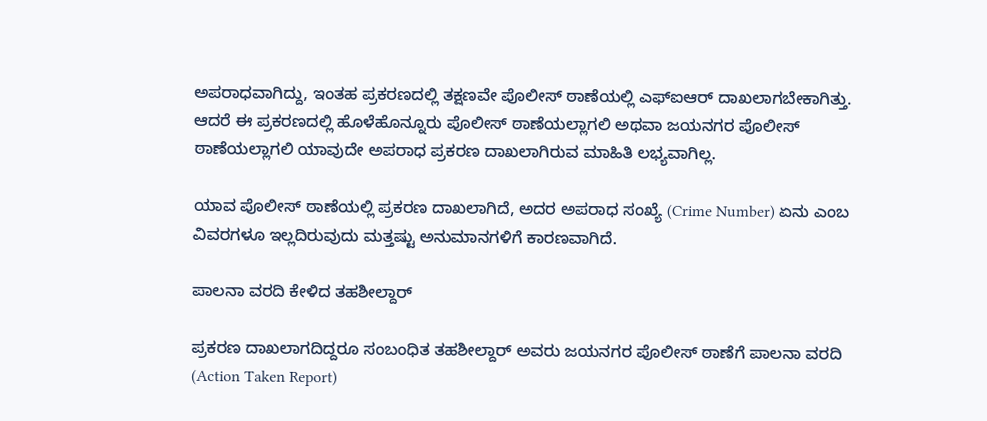ಅಪರಾಧವಾಗಿದ್ದು, ಇಂತಹ ಪ್ರಕರಣದಲ್ಲಿ ತಕ್ಷಣವೇ ಪೊಲೀಸ್ ಠಾಣೆಯಲ್ಲಿ ಎಫ್‌ಐಆರ್ ದಾಖಲಾಗಬೇಕಾಗಿತ್ತು. ಆದರೆ ಈ ಪ್ರಕರಣದಲ್ಲಿ ಹೊಳೆಹೊನ್ನೂರು ಪೊಲೀಸ್ ಠಾಣೆಯಲ್ಲಾಗಲಿ ಅಥವಾ ಜಯನಗರ ಪೊಲೀಸ್ ಠಾಣೆಯಲ್ಲಾಗಲಿ ಯಾವುದೇ ಅಪರಾಧ ಪ್ರಕರಣ ದಾಖಲಾಗಿರುವ ಮಾಹಿತಿ ಲಭ್ಯವಾಗಿಲ್ಲ.

ಯಾವ ಪೊಲೀಸ್ ಠಾಣೆಯಲ್ಲಿ ಪ್ರಕರಣ ದಾಖಲಾಗಿದೆ, ಅದರ ಅಪರಾಧ ಸಂಖ್ಯೆ (Crime Number) ಏನು ಎಂಬ ವಿವರಗಳೂ ಇಲ್ಲದಿರುವುದು ಮತ್ತಷ್ಟು ಅನುಮಾನಗಳಿಗೆ ಕಾರಣವಾಗಿದೆ.

ಪಾಲನಾ ವರದಿ ಕೇಳಿದ ತಹಶೀಲ್ದಾರ್

ಪ್ರಕರಣ ದಾಖಲಾಗದಿದ್ದರೂ ಸಂಬಂಧಿತ ತಹಶೀಲ್ದಾರ್ ಅವರು ಜಯನಗರ ಪೊಲೀಸ್ ಠಾಣೆಗೆ ಪಾಲನಾ ವರದಿ (Action Taken Report)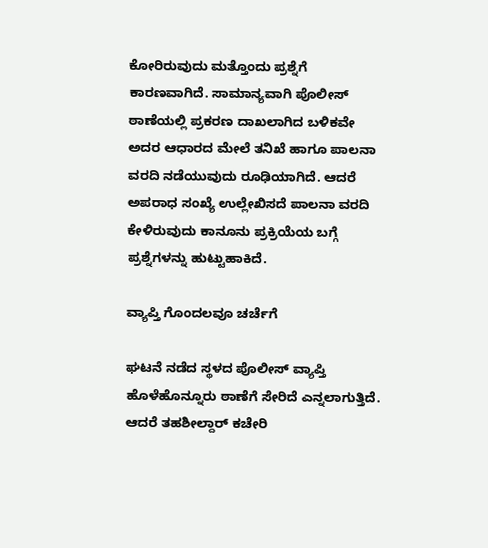ಕೋರಿರುವುದು ಮತ್ತೊಂದು ಪ್ರಶ್ನೆಗೆ ಕಾರಣವಾಗಿದೆ. ಸಾಮಾನ್ಯವಾಗಿ ಪೊಲೀಸ್ ಠಾಣೆಯಲ್ಲಿ ಪ್ರಕರಣ ದಾಖಲಾಗಿದ ಬಳಿಕವೇ ಅದರ ಆಧಾರದ ಮೇಲೆ ತನಿಖೆ ಹಾಗೂ ಪಾಲನಾ ವರದಿ ನಡೆಯುವುದು ರೂಢಿಯಾಗಿದೆ. ಆದರೆ ಅಪರಾಧ ಸಂಖ್ಯೆ ಉಲ್ಲೇಖಿಸದೆ ಪಾಲನಾ ವರದಿ ಕೇಳಿರುವುದು ಕಾನೂನು ಪ್ರಕ್ರಿಯೆಯ ಬಗ್ಗೆ ಪ್ರಶ್ನೆಗಳನ್ನು ಹುಟ್ಟುಹಾಕಿದೆ.

ವ್ಯಾಪ್ತಿ ಗೊಂದಲವೂ ಚರ್ಚೆಗೆ

ಘಟನೆ ನಡೆದ ಸ್ಥಳದ ಪೊಲೀಸ್ ವ್ಯಾಪ್ತಿ ಹೊಳೆಹೊನ್ನೂರು ಠಾಣೆಗೆ ಸೇರಿದೆ ಎನ್ನಲಾಗುತ್ತಿದೆ. ಆದರೆ ತಹಶೀಲ್ದಾರ್ ಕಚೇರಿ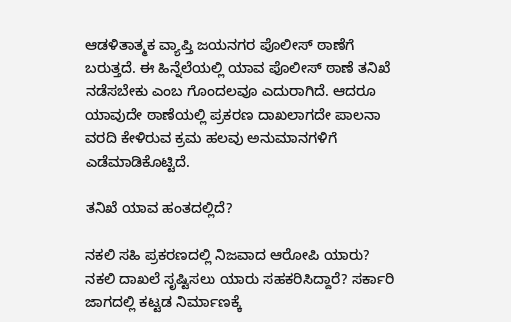ಆಡಳಿತಾತ್ಮಕ ವ್ಯಾಪ್ತಿ ಜಯನಗರ ಪೊಲೀಸ್ ಠಾಣೆಗೆ ಬರುತ್ತದೆ. ಈ ಹಿನ್ನೆಲೆಯಲ್ಲಿ ಯಾವ ಪೊಲೀಸ್ ಠಾಣೆ ತನಿಖೆ ನಡೆಸಬೇಕು ಎಂಬ ಗೊಂದಲವೂ ಎದುರಾಗಿದೆ. ಆದರೂ ಯಾವುದೇ ಠಾಣೆಯಲ್ಲಿ ಪ್ರಕರಣ ದಾಖಲಾಗದೇ ಪಾಲನಾ ವರದಿ ಕೇಳಿರುವ ಕ್ರಮ ಹಲವು ಅನುಮಾನಗಳಿಗೆ ಎಡೆಮಾಡಿಕೊಟ್ಟಿದೆ.

ತನಿಖೆ ಯಾವ ಹಂತದಲ್ಲಿದೆ?

ನಕಲಿ ಸಹಿ ಪ್ರಕರಣದಲ್ಲಿ ನಿಜವಾದ ಆರೋಪಿ ಯಾರು? ನಕಲಿ ದಾಖಲೆ ಸೃಷ್ಟಿಸಲು ಯಾರು ಸಹಕರಿಸಿದ್ದಾರೆ? ಸರ್ಕಾರಿ ಜಾಗದಲ್ಲಿ ಕಟ್ಟಡ ನಿರ್ಮಾಣಕ್ಕೆ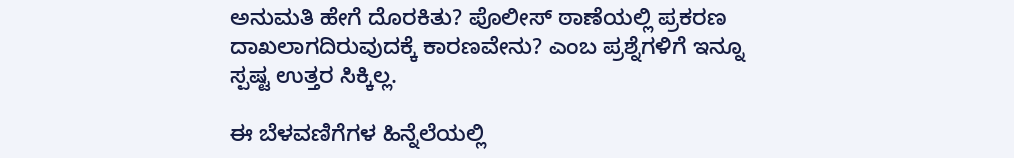ಅನುಮತಿ ಹೇಗೆ ದೊರಕಿತು? ಪೊಲೀಸ್ ಠಾಣೆಯಲ್ಲಿ ಪ್ರಕರಣ ದಾಖಲಾಗದಿರುವುದಕ್ಕೆ ಕಾರಣವೇನು? ಎಂಬ ಪ್ರಶ್ನೆಗಳಿಗೆ ಇನ್ನೂ ಸ್ಪಷ್ಟ ಉತ್ತರ ಸಿಕ್ಕಿಲ್ಲ.

ಈ ಬೆಳವಣಿಗೆಗಳ ಹಿನ್ನೆಲೆಯಲ್ಲಿ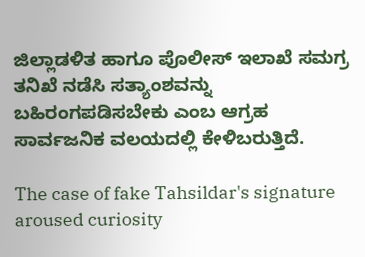ಜಿಲ್ಲಾಡಳಿತ ಹಾಗೂ ಪೊಲೀಸ್ ಇಲಾಖೆ ಸಮಗ್ರ ತನಿಖೆ ನಡೆಸಿ ಸತ್ಯಾಂಶವನ್ನು ಬಹಿರಂಗಪಡಿಸಬೇಕು ಎಂಬ ಆಗ್ರಹ ಸಾರ್ವಜನಿಕ ವಲಯದಲ್ಲಿ ಕೇಳಿಬರುತ್ತಿದೆ.

The case of fake Tahsildar's signature aroused curiosity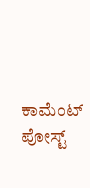ಕಾಮೆಂಟ್‌‌ ಪೋಸ್ಟ್‌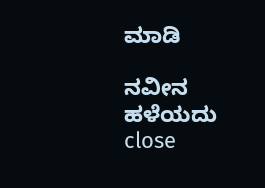ಮಾಡಿ

ನವೀನ ಹಳೆಯದು
close